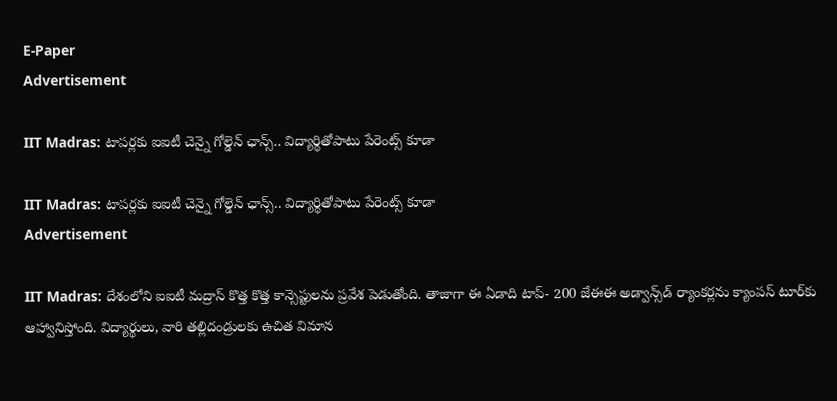E-Paper
Advertisement

IIT Madras: టాపర్లకు ఐఐటీ చెన్నై గోల్డెన్ ఛాన్స్.. విద్యార్థితోపాటు పేరెంట్స్ కూడా

IIT Madras: టాపర్లకు ఐఐటీ చెన్నై గోల్డెన్ ఛాన్స్.. విద్యార్థితోపాటు పేరెంట్స్ కూడా
Advertisement

IIT Madras: దేశంలోని ఐఐటీ మద్రాస్ కొత్త కొత్త కాన్సెప్టులను ప్రవేశ పెడుతోంది. తాజాగా ఈ ఏడాది టాప్- 200 జేఈఈ అడ్వాన్స్‌డ్ ర్యాంకర్లను క్యాంపస్ టూర్‌కు ఆహ్వానిస్తోంది. విద్యార్థులు, వారి తల్లిదండ్రులకు ఉచిత విమాన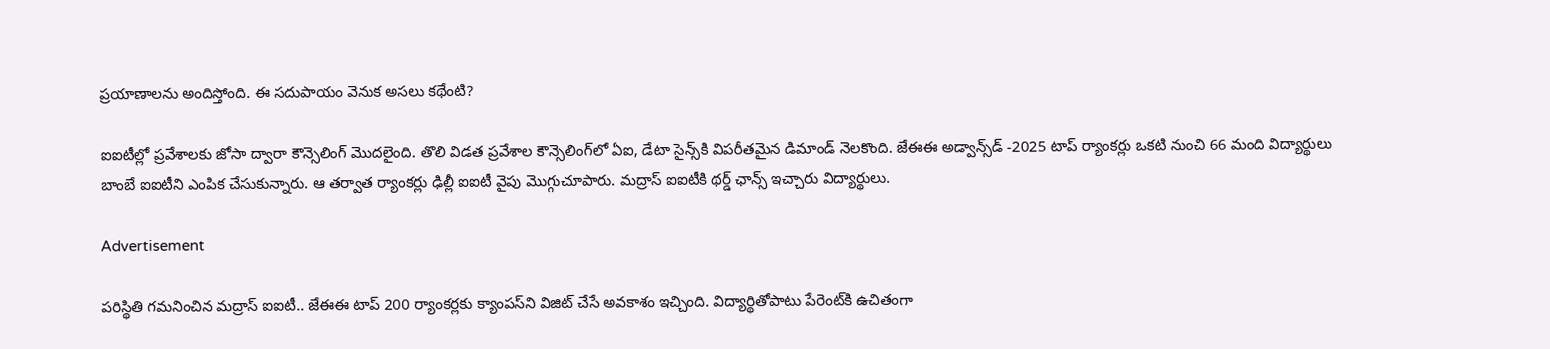ప్రయాణాలను అందిస్తోంది. ఈ సదుపాయం వెనుక అసలు కథేంటి?

ఐఐటీల్లో ప్రవేశాలకు జోసా ద్వారా కౌన్సెలింగ్ మొదలైంది. తొలి విడత ప్రవేశాల కౌన్సెలింగ్‌లో ఏఐ, డేటా సైన్స్‌కి విపరీతమైన డిమాండ్ నెలకొంది. జేఈఈ అడ్వాన్స్‌డ్ -2025 టాప్ ర్యాంకర్లు ఒకటి నుంచి 66 మంది విద్యార్థులు బాంబే ఐఐటీని ఎంపిక చేసుకున్నారు. ఆ తర్వాత ర్యాంకర్లు ఢిల్లీ ఐఐటీ వైపు మొగ్గుచూపారు. మద్రాస్ ఐఐటీకి థర్డ్ ఛాన్స్ ఇచ్చారు విద్యార్థులు.

Advertisement

పరిస్థితి గమనించిన మద్రాస్ ఐఐటీ.. జేఈఈ టాప్ 200 ర్యాంకర్లకు క్యాంపస్‌ని విజిట్ చేసే అవకాశం ఇచ్చింది. విద్యార్థితోపాటు పేరెంట్‌కి ఉచితంగా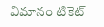విమానం టికెట్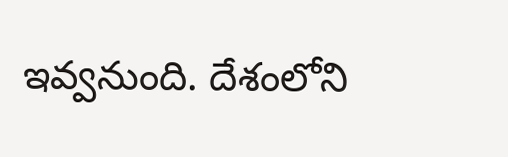ఇవ్వనుంది. దేశంలోని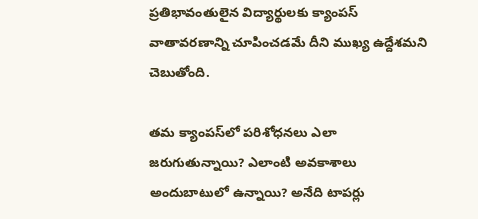ప్రతిభావంతులైన విద్యార్థులకు క్యాంపస్ వాతావరణాన్ని చూపించడమే దీని ముఖ్య ఉద్దేశమని చెబుతోంది.

తమ క్యాంపస్‌లో పరిశోధనలు ఎలా జరుగుతున్నాయి? ఎలాంటి అవకాశాలు అందుబాటులో ఉన్నాయి? అనేది టాపర్లు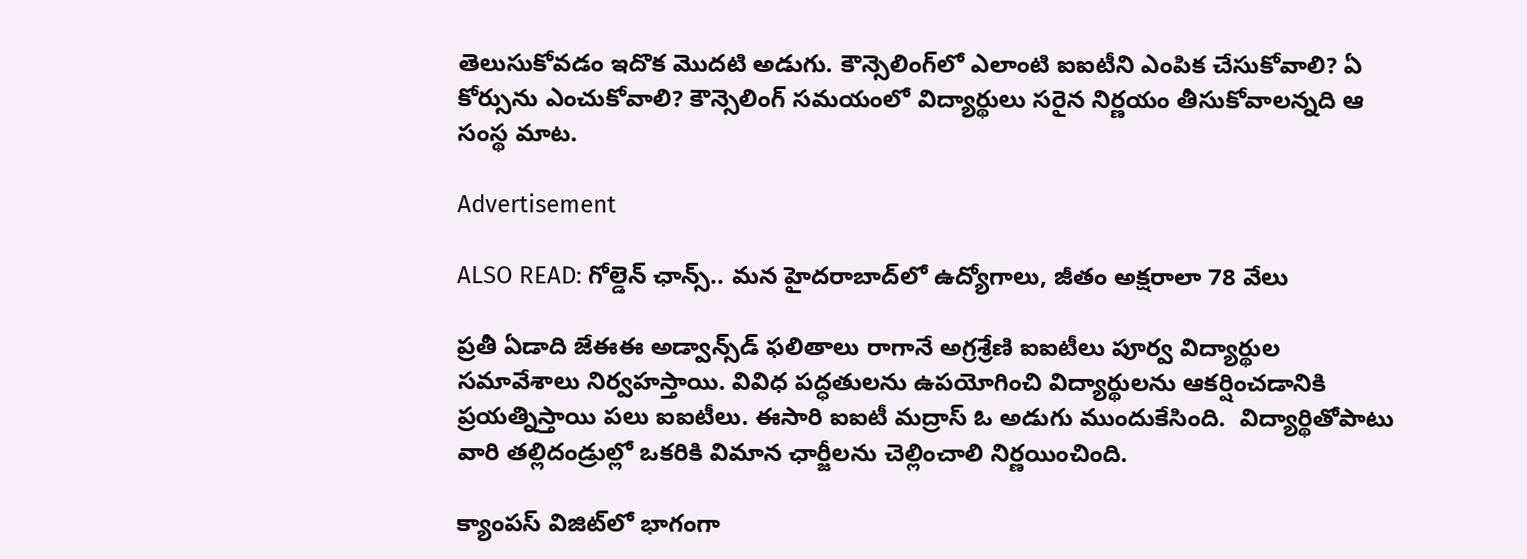తెలుసుకోవడం ఇదొక మొదటి అడుగు. కౌన్సెలింగ్‌లో ఎలాంటి ఐఐటీని ఎంపిక చేసుకోవాలి? ఏ కోర్సును ఎంచుకోవాలి? కౌన్సెలింగ్ సమయంలో విద్యార్థులు సరైన నిర్ణయం తీసుకోవాలన్నది ఆ సంస్థ మాట.

Advertisement

ALSO READ: గోల్డెన్ ఛాన్స్.. మన హైదరాబాద్‌లో ఉద్యోగాలు, జీతం అక్షరాలా 78 వేలు

ప్రతీ ఏడాది జేఈఈ అడ్వాన్స్‌డ్ ఫలితాలు రాగానే అగ్రశ్రేణి ఐఐటీలు పూర్వ విద్యార్థుల సమావేశాలు నిర్వహస్తాయి. వివిధ పద్ధతులను ఉపయోగించి విద్యార్థులను ఆకర్షించడానికి ప్రయత్నిస్తాయి పలు ఐఐటీలు. ఈసారి ఐఐటీ మద్రాస్ ఓ అడుగు ముందుకేసింది.  విద్యార్థితోపాటు వారి తల్లిదండ్రుల్లో ఒకరికి విమాన ఛార్జీలను చెల్లించాలి నిర్ణయించింది.

క్యాంపస్ విజిట్‌లో భాగంగా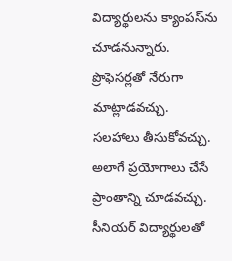విద్యార్థులను క్యాంపస్‌ను చూడనున్నారు. ప్రొఫెసర్లతో నేరుగా మాట్లాడవచ్చు. సలహాలు తీసుకోవచ్చు. అలాగే ప్రయోగాలు చేసే ప్రాంతాన్ని చూడవచ్చు. సీనియర్ విద్యార్థులతో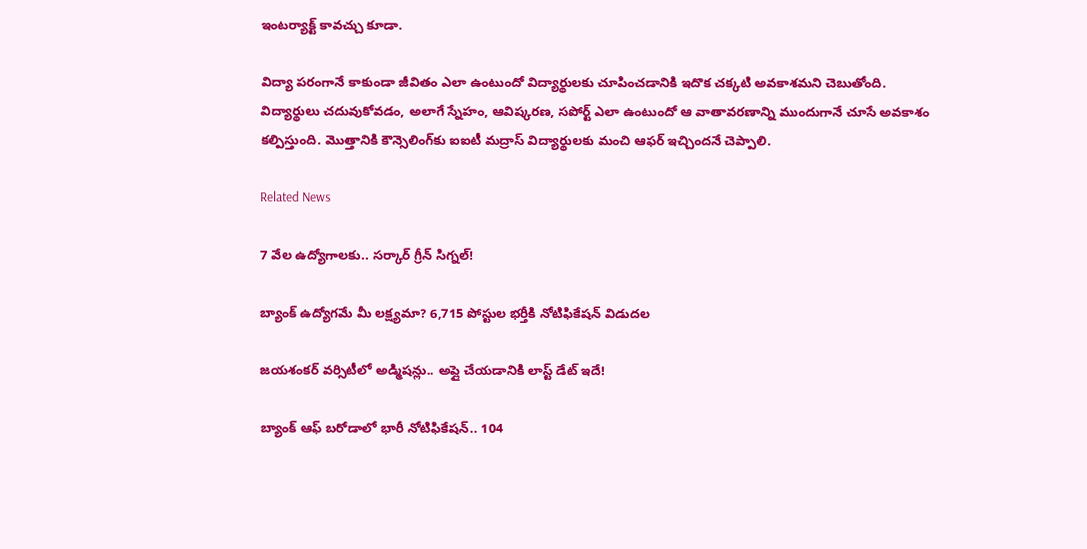ఇంటర్యాక్ట్ కావచ్చు కూడా.

విద్యా పరంగానే కాకుండా జీవితం ఎలా ఉంటుందో విద్యార్థులకు చూపించడానికి ఇదొక చక్కటి అవకాశమని చెబుతోంది. విద్యార్థులు చదువుకోవడం, అలాగే స్నేహం, ఆవిష్కరణ, సపోర్ట్ ఎలా ఉంటుందో ఆ వాతావరణాన్ని ముందుగానే చూసే అవకాశం కల్పిస్తుంది. మొత్తానికి కౌన్సెలింగ్‌కు ఐఐటీ మద్రాస్ విద్యార్థులకు మంచి ఆఫర్ ఇచ్చిందనే చెప్పాలి.

Related News

7 వేల ఉద్యోగాలకు.. సర్కార్ గ్రీన్ సిగ్నల్!

బ్యాంక్ ఉద్యోగమే మీ లక్ష్యమా? 6,715 పోస్టుల భర్తీకి నోటిఫికేషన్ విడుదల

జయశంకర్ వర్సిటీలో అడ్మిషన్లు.. అప్లై చేయడానికి లాస్ట్ డేట్ ఇదే!

బ్యాంక్ ఆఫ్ బరోడాలో భారీ నోటిఫికేషన్.. 104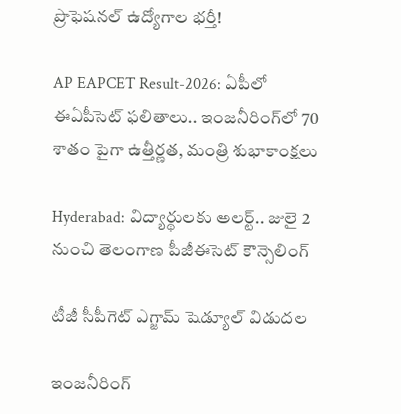ప్రొఫెషనల్ ఉద్యోగాల భర్తీ!

AP EAPCET Result-2026: ఏపీలో ఈఏపీసెట్ ఫలితాలు.. ఇంజనీరింగ్‌లో 70 శాతం పైగా ఉత్తీర్ణత, మంత్రి శుభాకాంక్షలు

Hyderabad: విద్యార్థులకు అలర్ట్.. జులై 2 నుంచి తెలంగాణ పీజీఈసెట్‌ కౌన్సెలింగ్

టీజీ సీపీగెట్ ఎగ్జామ్ షెడ్యూల్ విడుదల

ఇంజనీరింగ్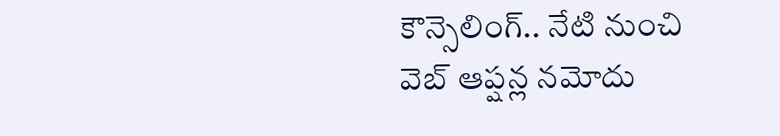కౌన్సెలింగ్.. నేటి నుంచి వెబ్ ఆప్షన్ల నమోదు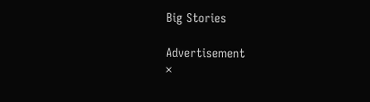Big Stories

Advertisement
×